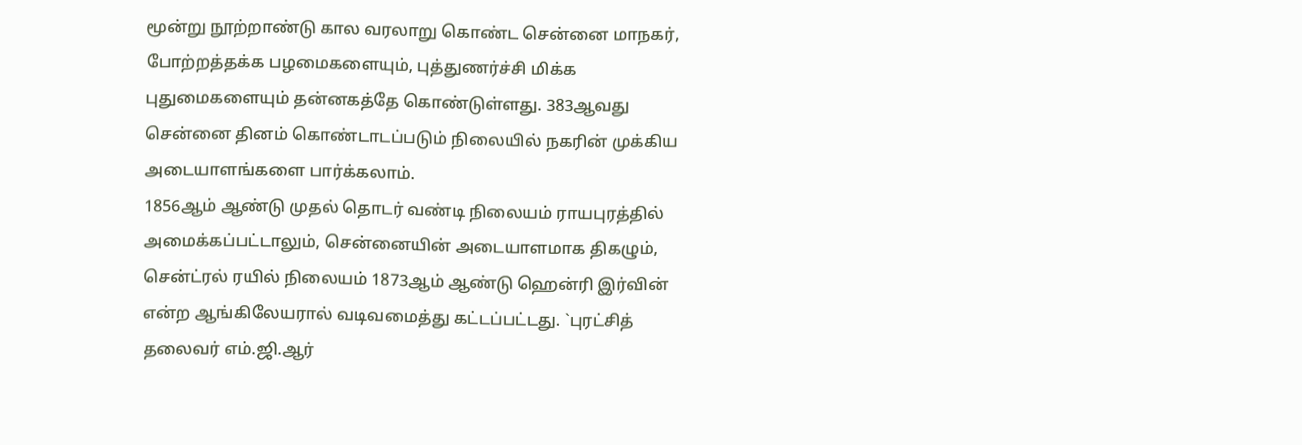மூன்று நூற்றாண்டு கால வரலாறு கொண்ட சென்னை மாநகர், போற்றத்தக்க பழமைகளையும், புத்துணர்ச்சி மிக்க புதுமைகளையும் தன்னகத்தே கொண்டுள்ளது. 383ஆவது சென்னை தினம் கொண்டாடப்படும் நிலையில் நகரின் முக்கிய அடையாளங்களை பார்க்கலாம்.
1856ஆம் ஆண்டு முதல் தொடர் வண்டி நிலையம் ராயபுரத்தில் அமைக்கப்பட்டாலும், சென்னையின் அடையாளமாக திகழும், சென்ட்ரல் ரயில் நிலையம் 1873ஆம் ஆண்டு ஹென்ரி இர்வின் என்ற ஆங்கிலேயரால் வடிவமைத்து கட்டப்பட்டது. `புரட்சித் தலைவர் எம்.ஜி.ஆர்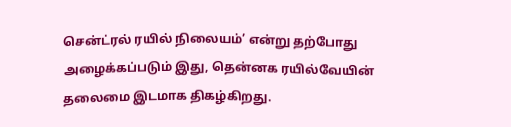சென்ட்ரல் ரயில் நிலையம்’ என்று தற்போது அழைக்கப்படும் இது, தென்னக ரயில்வேயின் தலைமை இடமாக திகழ்கிறது.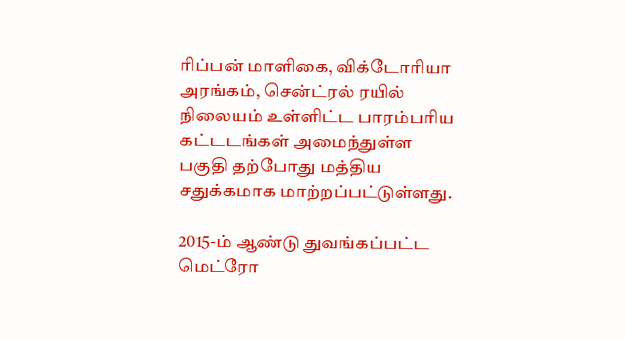ரிப்பன் மாளிகை, விக்டோரியா அரங்கம், சென்ட்ரல் ரயில் நிலையம் உள்ளிட்ட பாரம்பரிய கட்டடங்கள் அமைந்துள்ள பகுதி தற்போது மத்திய சதுக்கமாக மாற்றப்பட்டுள்ளது.

2015-ம் ஆண்டு துவங்கப்பட்ட மெட்ரோ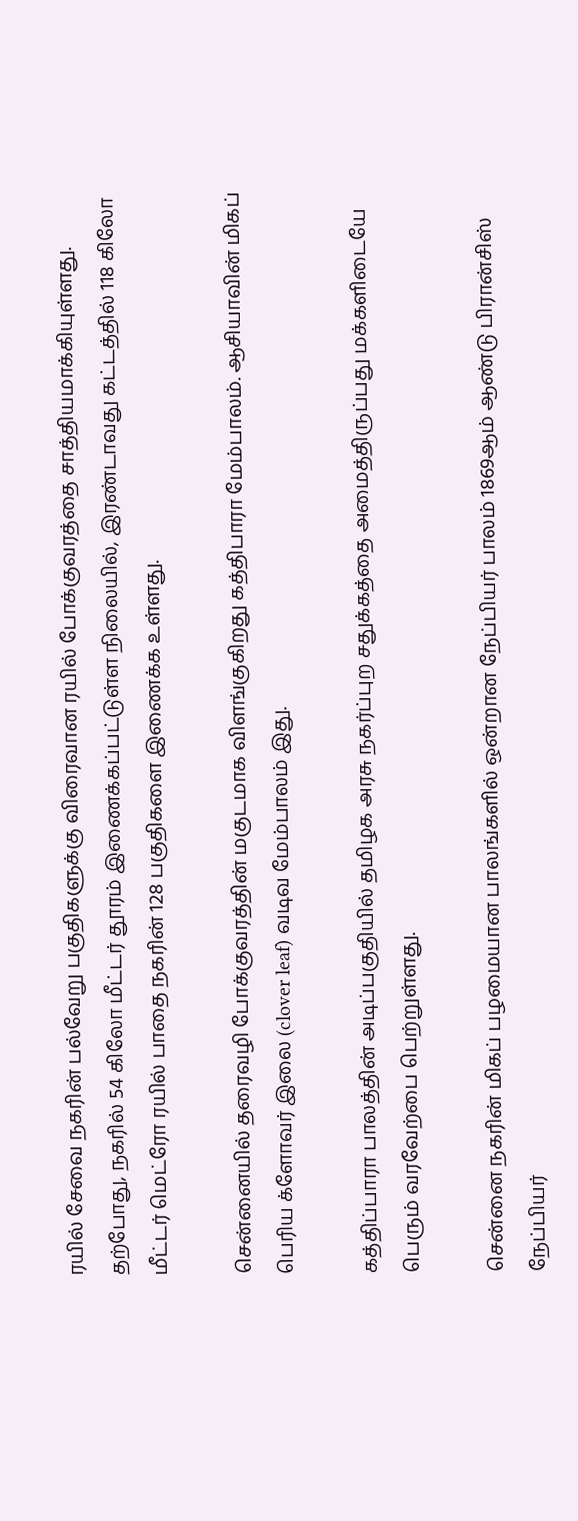ரயில் சேவை நகரின் பல்வேறு பகுதிகளுக்கு விரைவான ரயில் போக்குவரத்தை சாத்தியமாக்கியுள்ளது. தற்போது, நகரில் 54 கிலோ மீட்டர் தூரம் இணைக்கப்பட்டுள்ள நிலையில், இரண்டாவது கட்டத்தில் 118 கிலோ மீட்டர் மெட்ரோ ரயில் பாதை நகரின் 128 பகுதிகளை இணைக்க உள்ளது.

சென்னையில் தரைவழி போக்குவரத்தின் மகுடமாக விளங்குகிறது கத்திபாரா மேம்பாலம். ஆசியாவின் மிகப் பெரிய க்ளோவர் இலை (clover leaf) வடிவ மேம்பாலம் இது.

கத்திப்பாரா பாலத்தின் அடிப்பகுதியில் தமிழக அரசு நகர்ப்புற சதுக்கத்தை அமைத்திருப்பது மக்களிடையே பெரும் வரவேற்பை பெற்றுள்ளது.

சென்னை நகரின் மிகப் பழமையான பாலங்களில் ஒன்றான நேப்பியர் பாலம் 1869ஆம் ஆண்டு பிரான்சிஸ் நேப்பியர்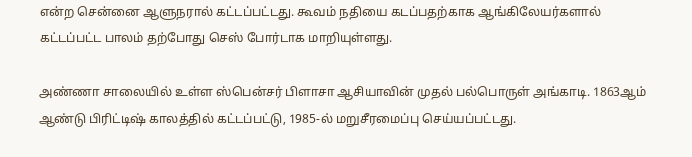என்ற சென்னை ஆளுநரால் கட்டப்பட்டது. கூவம் நதியை கடப்பதற்காக ஆங்கிலேயர்களால் கட்டப்பட்ட பாலம் தற்போது செஸ் போர்டாக மாறியுள்ளது.

அண்ணா சாலையில் உள்ள ஸ்பென்சர் பிளாசா ஆசியாவின் முதல் பல்பொருள் அங்காடி. 1863ஆம் ஆண்டு பிரிட்டிஷ் காலத்தில் கட்டப்பட்டு, 1985-ல் மறுசீரமைப்பு செய்யப்பட்டது.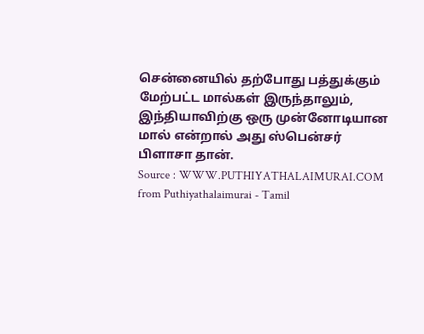சென்னையில் தற்போது பத்துக்கும் மேற்பட்ட மால்கள் இருந்தாலும், இந்தியாவிற்கு ஒரு முன்னோடியான மால் என்றால் அது ஸ்பென்சர் பிளாசா தான்.
Source : WWW.PUTHIYATHALAIMURAI.COM
from Puthiyathalaimurai - Tamil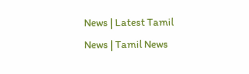News | Latest Tamil News | Tamil News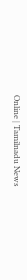Online | Tamilnadu News